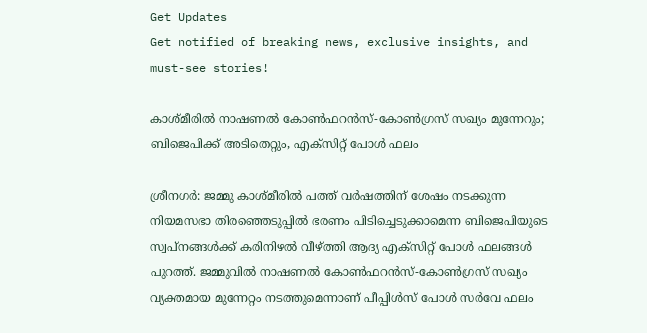Get Updates
Get notified of breaking news, exclusive insights, and must-see stories!

കാശ്‌മീരിൽ നാഷണൽ കോൺഫറൻസ്-കോൺഗ്രസ് സഖ്യം മുന്നേറും; ബിജെപിക്ക് അടിതെറ്റും, എക്‌സിറ്റ് പോൾ ഫലം

ശ്രീനഗർ: ജമ്മു കാശ്‌മീരിൽ പത്ത് വർഷത്തിന് ശേഷം നടക്കുന്ന നിയമസഭാ തിരഞ്ഞെടുപ്പിൽ ഭരണം പിടിച്ചെടുക്കാമെന്ന ബിജെപിയുടെ സ്വപ്‌നങ്ങൾക്ക് കരിനിഴൽ വീഴ്‌ത്തി ആദ്യ എക്‌സിറ്റ് പോൾ ഫലങ്ങൾ പുറത്ത്. ജമ്മുവിൽ നാഷണൽ കോൺഫറൻസ്-കോൺഗ്രസ് സഖ്യം വ്യക്തമായ മുന്നേറ്റം നടത്തുമെന്നാണ് പീപ്പിൾസ് പോൾ സർവേ ഫലം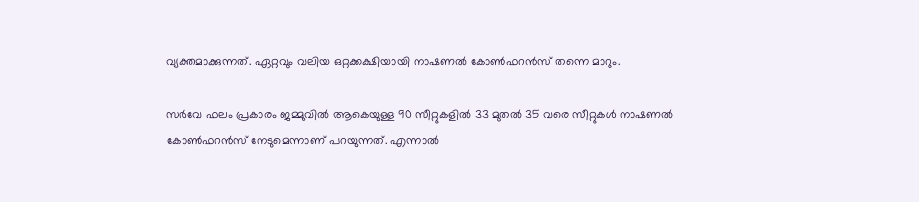വ്യക്തമാക്കുന്നത്. ഏറ്റവും വലിയ ഒറ്റക്കക്ഷിയായി നാഷണൽ കോൺഫറൻസ് തന്നെ മാറും.

സർവേ ഫലം പ്രകാരം ജമ്മുവിൽ ആകെയുള്ള 90 സീറ്റുകളിൽ 33 മുതൽ 35 വരെ സീറ്റുകൾ നാഷണൽ കോൺഫറൻസ് നേടുമെന്നാണ് പറയുന്നത്. എന്നാൽ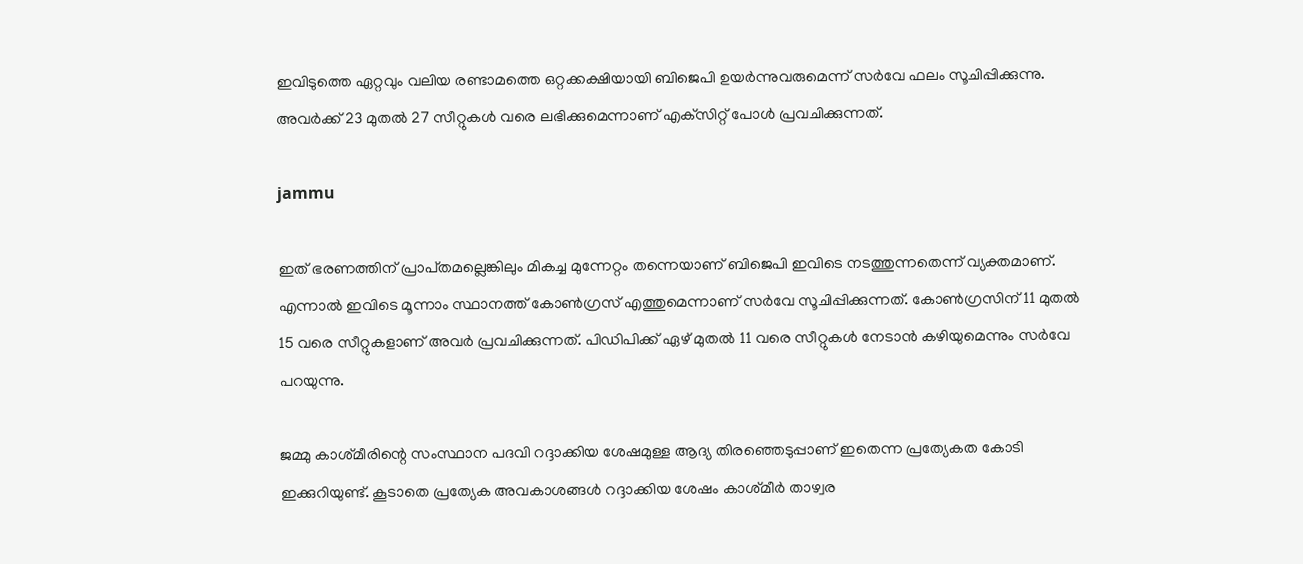ഇവിടുത്തെ ഏറ്റവും വലിയ രണ്ടാമത്തെ ഒറ്റക്കക്ഷിയായി ബിജെപി ഉയർന്നുവരുമെന്ന് സർവേ ഫലം സൂചിപ്പിക്കുന്നു. അവർക്ക് 23 മുതൽ 27 സീറ്റുകൾ വരെ ലഭിക്കുമെന്നാണ് എക്‌സിറ്റ് പോൾ പ്രവചിക്കുന്നത്.

jammu

ഇത് ഭരണത്തിന് പ്രാപ്‌തമല്ലെങ്കിലും മികച്ച മുന്നേറ്റം തന്നെയാണ് ബിജെപി ഇവിടെ നടത്തുന്നതെന്ന് വ്യക്തമാണ്. എന്നാൽ ഇവിടെ മൂന്നാം സ്ഥാനത്ത് കോൺഗ്രസ് എത്തുമെന്നാണ് സർവേ സൂചിപ്പിക്കുന്നത്. കോൺഗ്രസിന് 11 മുതൽ 15 വരെ സീറ്റുകളാണ് അവർ പ്രവചിക്കുന്നത്. പിഡിപിക്ക് ഏഴ് മുതൽ 11 വരെ സീറ്റുകൾ നേടാൻ കഴിയുമെന്നും സർവേ പറയുന്നു.

ജമ്മു കാശ്‌മീരിന്റെ സംസ്ഥാന പദവി റദ്ദാക്കിയ ശേഷമുള്ള ആദ്യ തിരഞ്ഞെടുപ്പാണ് ഇതെന്ന പ്രത്യേകത കോടി ഇക്കുറിയുണ്ട്. കൂടാതെ പ്രത്യേക അവകാശങ്ങൾ റദ്ദാക്കിയ ശേഷം കാശ്‌മീർ താഴ്വര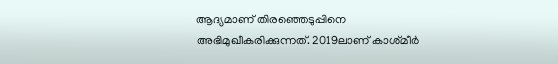ആദ്യമാണ് തിരഞ്ഞെടുപ്പിനെ അഭിമുഖീകരിക്കുന്നത്. 2019ലാണ് കാശ്‌മീർ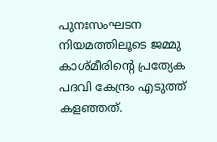പുനഃസംഘടന നിയമത്തിലൂടെ ജമ്മു കാശ്‌മീരിന്റെ പ്രത്യേക പദവി കേന്ദ്രം എടുത്ത് കളഞ്ഞത്.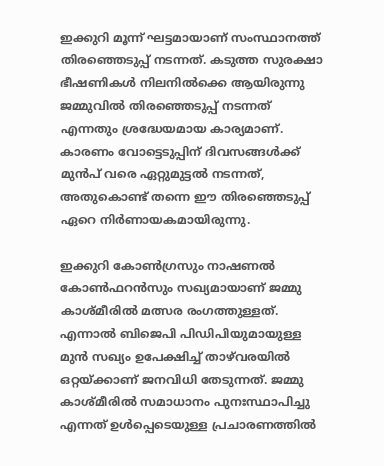ഇക്കുറി മൂന്ന് ഘട്ടമായാണ് സംസ്ഥാനത്ത് തിരഞ്ഞെടുപ്പ് നടന്നത്. കടുത്ത സുരക്ഷാ ഭീഷണികൾ നിലനിൽക്കെ ആയിരുന്നു ജമ്മുവിൽ തിരഞ്ഞെടുപ്പ് നടന്നത് എന്നതും ശ്രദ്ധേയമായ കാര്യമാണ്. കാരണം വോട്ടെടുപ്പിന് ദിവസങ്ങൾക്ക് മുൻപ് വരെ ഏറ്റുമുട്ടൽ നടന്നത്, അതുകൊണ്ട് തന്നെ ഈ തിരഞ്ഞെടുപ്പ് ഏറെ നിർണായകമായിരുന്നു.

ഇക്കുറി കോൺഗ്രസും നാഷണൽ കോൺഫറൻസും സഖ്യമായാണ് ജമ്മു കാശ്‌മീരിൽ മത്സര രംഗത്തുള്ളത്. എന്നാൽ ബിജെപി പിഡിപിയുമായുള്ള മുൻ സഖ്യം ഉപേക്ഷിച്ച് താഴ്‌വരയിൽ ഒറ്റയ്ക്കാണ് ജനവിധി തേടുന്നത്. ജമ്മു കാശ്‌മീരിൽ സമാധാനം പുനഃസ്ഥാപിച്ചു എന്നത് ഉൾപ്പെടെയുള്ള പ്രചാരണത്തിൽ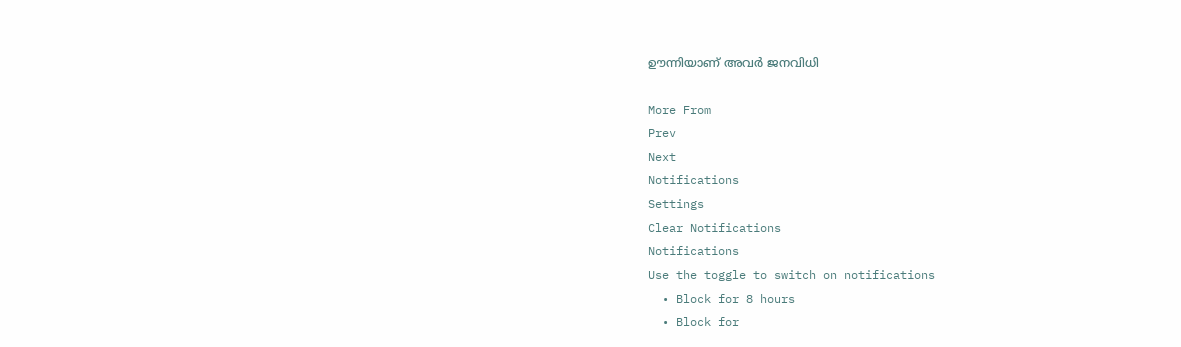ഊന്നിയാണ് അവർ ജനവിധി

More From
Prev
Next
Notifications
Settings
Clear Notifications
Notifications
Use the toggle to switch on notifications
  • Block for 8 hours
  • Block for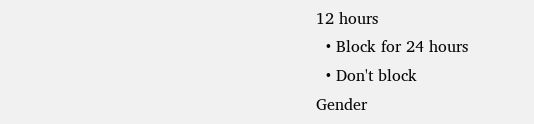12 hours
  • Block for 24 hours
  • Don't block
Gender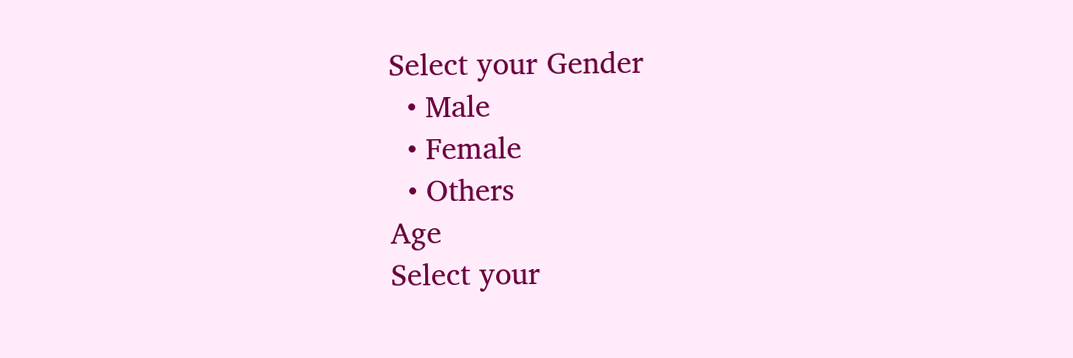Select your Gender
  • Male
  • Female
  • Others
Age
Select your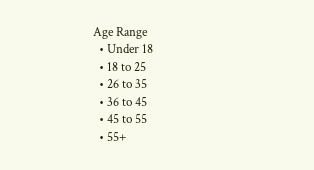Age Range
  • Under 18
  • 18 to 25
  • 26 to 35
  • 36 to 45
  • 45 to 55
  • 55+